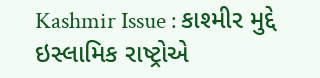Kashmir Issue : કાશ્મીર મુદ્દે ઇસ્લામિક રાષ્ટ્રોએ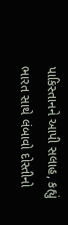પાકિસ્તાનને આપી સલાહ, કહ્યું ભારત સાથે લંબાવો દોસ્તીનો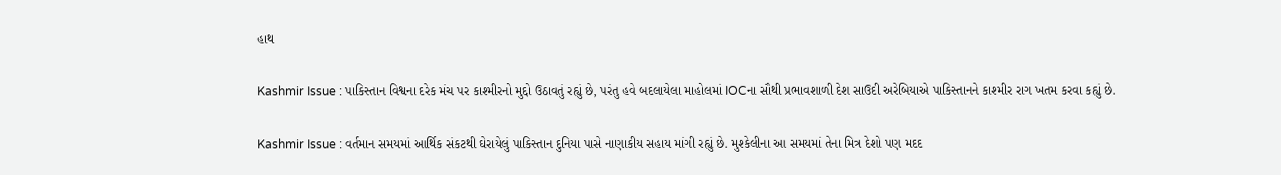હાથ

Kashmir Issue : પાકિસ્તાન વિશ્વના દરેક મંચ પર કાશ્મીરનો મુદ્દો ઉઠાવતું રહ્યું છે, પરંતુ હવે બદલાયેલા માહોલમાં IOCના સૌથી પ્રભાવશાળી દેશ સાઉદી અરેબિયાએ પાકિસ્તાનને કાશ્મીર રાગ ખતમ કરવા કહ્યું છે.

Kashmir Issue : વર્તમાન સમયમાં આર્થિક સંકટથી ઘેરાયેલું પાકિસ્તાન દુનિયા પાસે નાણાકીય સહાય માંગી રહ્યું છે. મુશ્કેલીના આ સમયમાં તેના મિત્ર દેશો પણ મદદ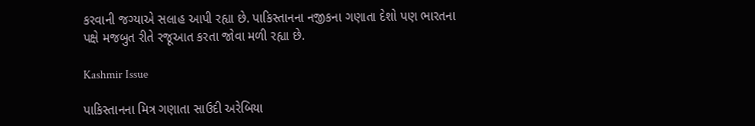કરવાની જગ્યાએ સલાહ આપી રહ્યા છે. પાકિસ્તાનના નજીકના ગણાતા દેશો પણ ભારતના પક્ષે મજબુત રીતે રજૂઆત કરતા જોવા મળી રહ્યા છે.

Kashmir Issue

પાકિસ્તાનના મિત્ર ગણાતા સાઉદી અરેબિયા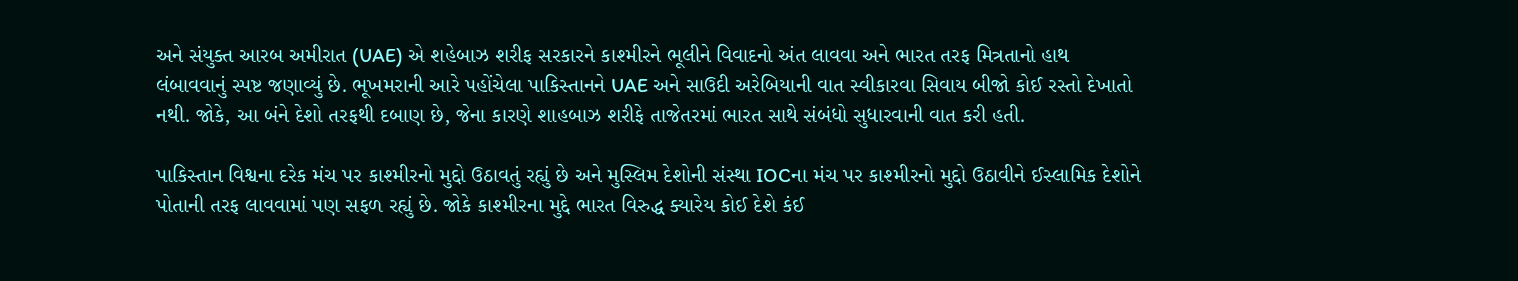અને સંયુક્ત આરબ અમીરાત (UAE) એ શહેબાઝ શરીફ સરકારને કાશ્મીરને ભૂલીને વિવાદનો અંત લાવવા અને ભારત તરફ મિત્રતાનો હાથ લંબાવવાનું સ્પષ્ટ જણાવ્યું છે. ભૂખમરાની આરે પહોંચેલા પાકિસ્તાનને UAE અને સાઉદી અરેબિયાની વાત સ્વીકારવા સિવાય બીજો કોઈ રસ્તો દેખાતો નથી. જોકે, આ બંને દેશો તરફથી દબાણ છે, જેના કારણે શાહબાઝ શરીફે તાજેતરમાં ભારત સાથે સંબંધો સુધારવાની વાત કરી હતી.

પાકિસ્તાન વિશ્વના દરેક મંચ પર કાશ્મીરનો મુદ્દો ઉઠાવતું રહ્યું છે અને મુસ્લિમ દેશોની સંસ્થા IOCના મંચ પર કાશ્મીરનો મુદ્દો ઉઠાવીને ઈસ્લામિક દેશોને પોતાની તરફ લાવવામાં પણ સફળ રહ્યું છે. જોકે કાશ્મીરના મુદ્દે ભારત વિરુદ્ધ ક્યારેય કોઈ દેશે કંઈ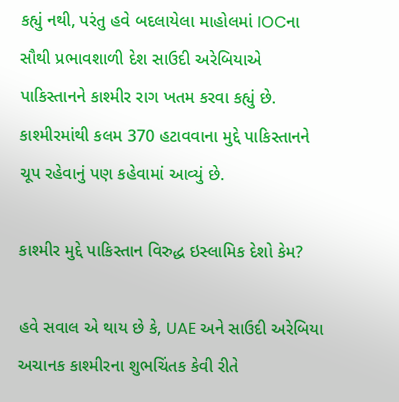કહ્યું નથી, પરંતુ હવે બદલાયેલા માહોલમાં IOCના સૌથી પ્રભાવશાળી દેશ સાઉદી અરેબિયાએ પાકિસ્તાનને કાશ્મીર રાગ ખતમ કરવા કહ્યું છે. કાશ્મીરમાંથી કલમ 370 હટાવવાના મુદ્દે પાકિસ્તાનને ચૂપ રહેવાનું પણ કહેવામાં આવ્યું છે.

કાશ્મીર મુદ્દે પાકિસ્તાન વિરુદ્ધ ઇસ્લામિક દેશો કેમ?

હવે સવાલ એ થાય છે કે, UAE અને સાઉદી અરેબિયા અચાનક કાશ્મીરના શુભચિંતક કેવી રીતે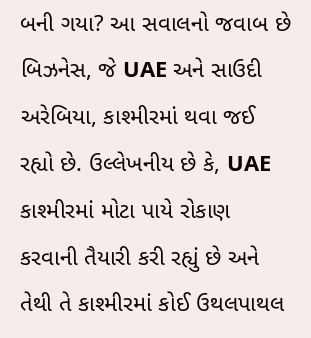બની ગયા? આ સવાલનો જવાબ છે બિઝનેસ, જે UAE અને સાઉદી અરેબિયા, કાશ્મીરમાં થવા જઈ રહ્યો છે. ઉલ્લેખનીય છે કે, UAE કાશ્મીરમાં મોટા પાયે રોકાણ કરવાની તૈયારી કરી રહ્યું છે અને તેથી તે કાશ્મીરમાં કોઈ ઉથલપાથલ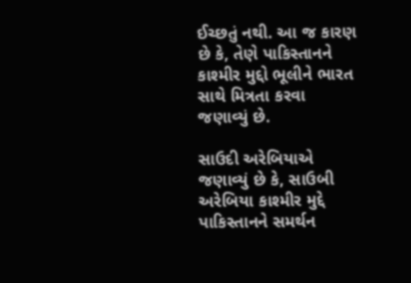ઈચ્છતું નથી. આ જ કારણ છે કે, તેણે પાકિસ્તાનને કાશ્મીર મુદ્દો ભૂલીને ભારત સાથે મિત્રતા કરવા જણાવ્યું છે.

સાઉદી અરેબિયાએ જણાવ્યું છે કે, સાઉબી અરેબિયા કાશ્મીર મુદ્દે પાકિસ્તાનને સમર્થન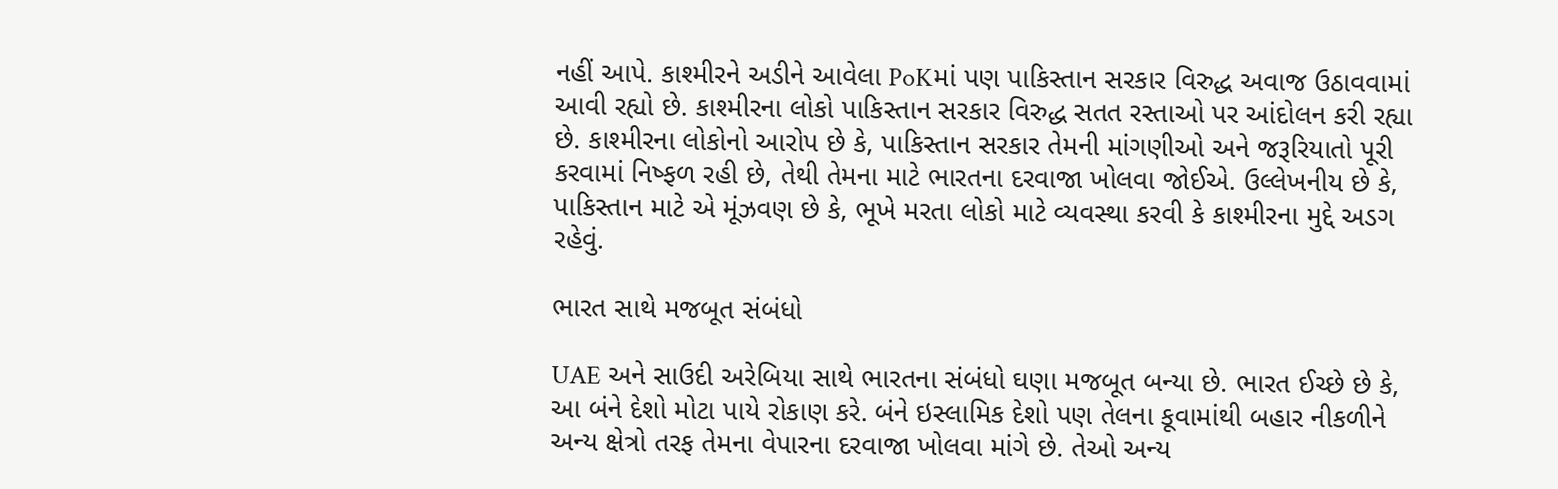નહીં આપે. કાશ્મીરને અડીને આવેલા PoKમાં પણ પાકિસ્તાન સરકાર વિરુદ્ધ અવાજ ઉઠાવવામાં આવી રહ્યો છે. કાશ્મીરના લોકો પાકિસ્તાન સરકાર વિરુદ્ધ સતત રસ્તાઓ પર આંદોલન કરી રહ્યા છે. કાશ્મીરના લોકોનો આરોપ છે કે, પાકિસ્તાન સરકાર તેમની માંગણીઓ અને જરૂરિયાતો પૂરી કરવામાં નિષ્ફળ રહી છે, તેથી તેમના માટે ભારતના દરવાજા ખોલવા જોઈએ. ઉલ્લેખનીય છે કે, પાકિસ્તાન માટે એ મૂંઝવણ છે કે, ભૂખે મરતા લોકો માટે વ્યવસ્થા કરવી કે કાશ્મીરના મુદ્દે અડગ રહેવું.

ભારત સાથે મજબૂત સંબંધો

UAE અને સાઉદી અરેબિયા સાથે ભારતના સંબંધો ઘણા મજબૂત બન્યા છે. ભારત ઈચ્છે છે કે, આ બંને દેશો મોટા પાયે રોકાણ કરે. બંને ઇસ્લામિક દેશો પણ તેલના કૂવામાંથી બહાર નીકળીને અન્ય ક્ષેત્રો તરફ તેમના વેપારના દરવાજા ખોલવા માંગે છે. તેઓ અન્ય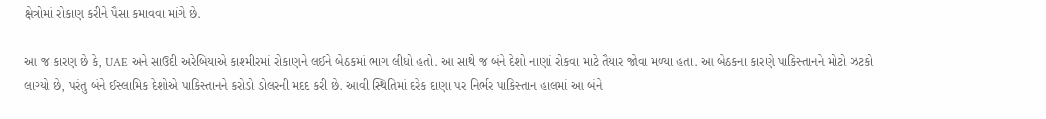ક્ષેત્રોમાં રોકાણ કરીને પૈસા કમાવવા માંગે છે.

આ જ કારણ છે કે, UAE અને સાઉદી અરેબિયાએ કાશ્મીરમાં રોકાણને લઈને બેઠકમાં ભાગ લીધો હતો. આ સાથે જ બંને દેશો નાણાં રોકવા માટે તૈયાર જોવા મળ્યા હતા. આ બેઠકના કારણે પાકિસ્તાનને મોટો ઝટકો લાગ્યો છે, પરંતુ બંને ઈસ્લામિક દેશોએ પાકિસ્તાનને કરોડો ડોલરની મદદ કરી છે. આવી સ્થિતિમાં દરેક દાણા પર નિર્ભર પાકિસ્તાન હાલમાં આ બંને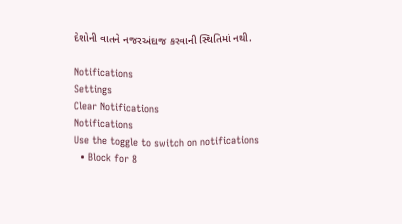દેશોની વાતને નજરઅંદાજ કરવાની સ્થિતિમાં નથી.

Notifications
Settings
Clear Notifications
Notifications
Use the toggle to switch on notifications
  • Block for 8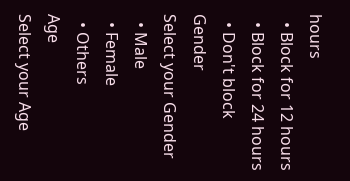hours
  • Block for 12 hours
  • Block for 24 hours
  • Don't block
Gender
Select your Gender
  • Male
  • Female
  • Others
Age
Select your Age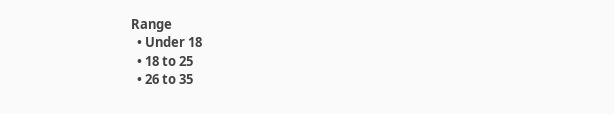Range
  • Under 18
  • 18 to 25
  • 26 to 35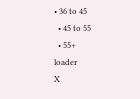• 36 to 45
  • 45 to 55
  • 55+
loader
X